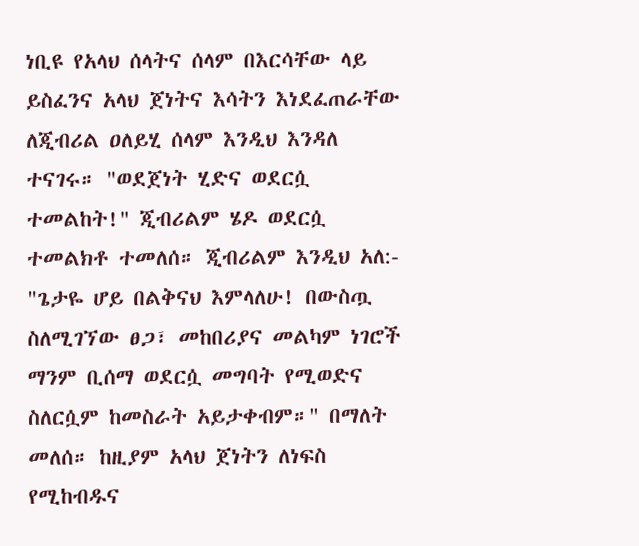ነቢዩ የአላህ ሰላትና ሰላም በእርሳቸው ላይ ይስፈንና አላህ ጀነትና እሳትን እነደፈጠራቸው ለጂብሪል ዐለይሂ ሰላም እንዲህ እንዳለ ተናገሩ። "ወደጀነት ሂድና ወደርሷ ተመልከት!" ጂብሪልም ሄዶ ወደርሷ ተመልክቶ ተመለሰ። ጂብሪልም እንዲህ አለ:- "ጌታዬ ሆይ በልቅናህ እምላለሁ! በውስጧ ስለሚገኘው ፀጋ፣ መከበሪያና መልካም ነገሮች ማንም ቢሰማ ወደርሷ መግባት የሚወድና ስለርሷም ከመስራት አይታቀብም።" በማለት መለሰ። ከዚያም አላህ ጀነትን ለነፍስ የሚከብዱና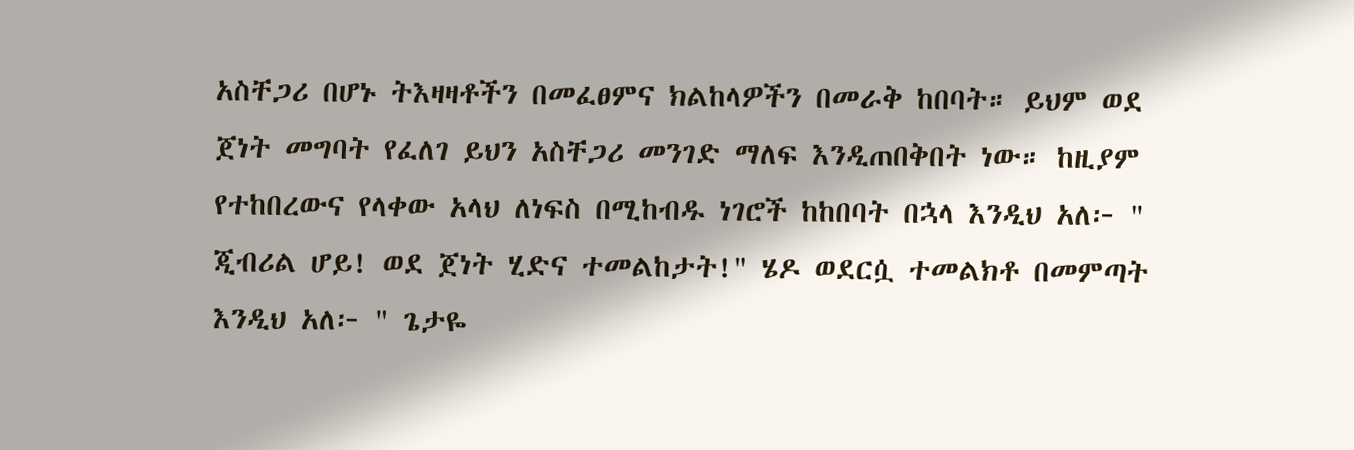አስቸጋሪ በሆኑ ትእዛዛቶችን በመፈፀምና ክልከላዎችን በመራቅ ከበባት። ይህም ወደ ጀነት መግባት የፈለገ ይህን አስቸጋሪ መንገድ ማለፍ እንዲጠበቅበት ነው። ከዚያም የተከበረውና የላቀው አላህ ለነፍስ በሚከብዱ ነገሮች ከከበባት በኋላ እንዲህ አለ፦ " ጂብሪል ሆይ! ወደ ጀነት ሂድና ተመልከታት!" ሄዶ ወደርሷ ተመልክቶ በመምጣት እንዲህ አለ፦ " ጌታዬ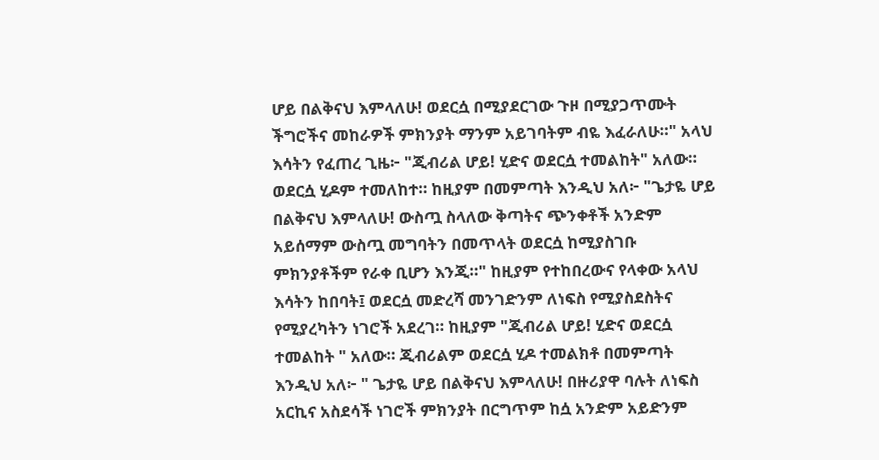ሆይ በልቅናህ እምላለሁ! ወደርሷ በሚያደርገው ጉዞ በሚያጋጥሙት ችግሮችና መከራዎች ምክንያት ማንም አይገባትም ብዬ እፈራለሁ።" አላህ እሳትን የፈጠረ ጊዜ፦ "ጂብሪል ሆይ! ሂድና ወደርሷ ተመልከት" አለው። ወደርሷ ሂዶም ተመለከተ። ከዚያም በመምጣት እንዲህ አለ፦ "ጌታዬ ሆይ በልቅናህ እምላለሁ! ውስጧ ስላለው ቅጣትና ጭንቀቶች አንድም አይሰማም ውስጧ መግባትን በመጥላት ወደርሷ ከሚያስገቡ ምክንያቶችም የራቀ ቢሆን እንጂ።" ከዚያም የተከበረውና የላቀው አላህ እሳትን ከበባት፤ ወደርሷ መድረሻ መንገድንም ለነፍስ የሚያስደስትና የሚያረካትን ነገሮች አደረገ። ከዚያም "ጂብሪል ሆይ! ሂድና ወደርሷ ተመልከት " አለው። ጂብሪልም ወደርሷ ሂዶ ተመልክቶ በመምጣት እንዲህ አለ፦ " ጌታዬ ሆይ በልቅናህ እምላለሁ! በዙሪያዋ ባሉት ለነፍስ አርኪና አስደሳች ነገሮች ምክንያት በርግጥም ከሷ አንድም አይድንም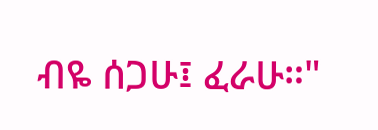ብዬ ሰጋሁ፤ ፈራሁ።"